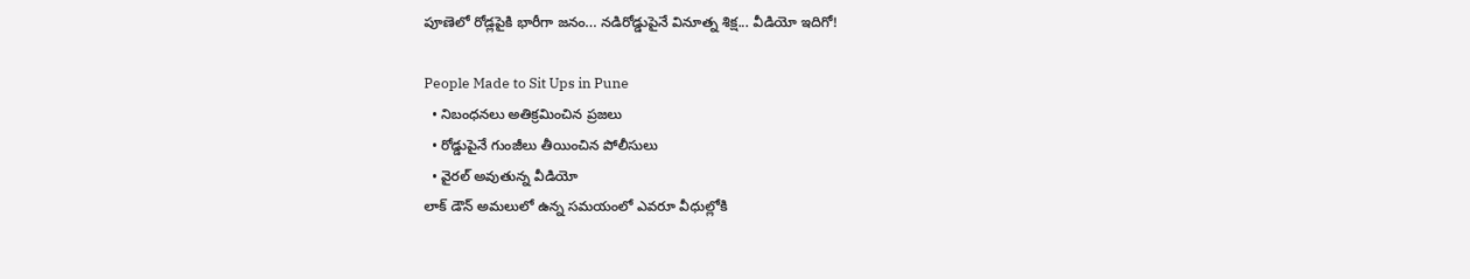పూణెలో రోడ్లపైకి భారీగా జనం... నడిరోడ్డుపైనే వినూత్న శిక్ష... వీడియో ఇదిగో!

People Made to Sit Ups in Pune
  • నిబంధనలు అతిక్రమించిన ప్రజలు
  • రోడ్డుపైనే గుంజీలు తీయించిన పోలీసులు
  • వైరల్ అవుతున్న వీడియో
లాక్ డౌన్ అమలులో ఉన్న సమయంలో ఎవరూ వీధుల్లోకి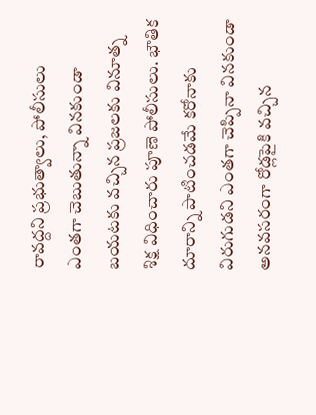రావద్దని ప్రభుత్వాలు, పోలీసులు ఎంతగా చెబుతున్నా వినకుండా బయటకు వచ్చిన ప్రజలకు వినూత్న శిక్ష విధించారు పూణె పోలీసులు. భౌతిక దూరాన్ని పాటించడమే కరోనాకు విరుగుడని ఎంతగా చెప్పినా వినకుండా అనవసరంగా రోడ్లపైకి వచ్చిన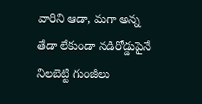వారిని ఆడా, మగా అన్న తేడా లేకుండా నడిరోడ్డుపైనే నిలబెట్టి గుంజీలు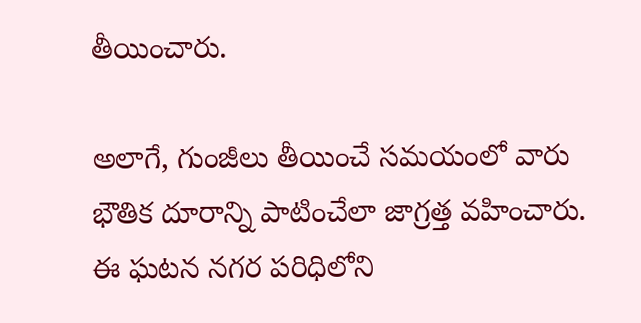తీయించారు.

అలాగే, గుంజీలు తీయించే సమయంలో వారు భౌతిక దూరాన్ని పాటించేలా జాగ్రత్త వహించారు. ఈ ఘటన నగర పరిధిలోని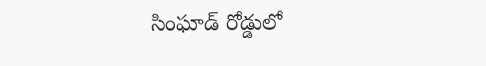సింఘాడ్ రోడ్డులో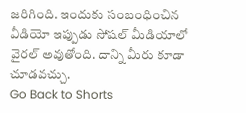జరిగింది. ఇందుకు సంబంధించిన వీడియో ఇప్పుడు సోషల్ మీడియాలో వైరల్ అవుతోంది. దాన్ని మీరు కూడా చూడవచ్చు.
Go Back to Shorts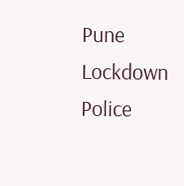Pune
Lockdown
Police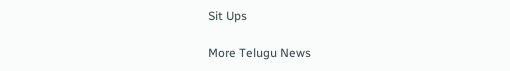Sit Ups

More Telugu News